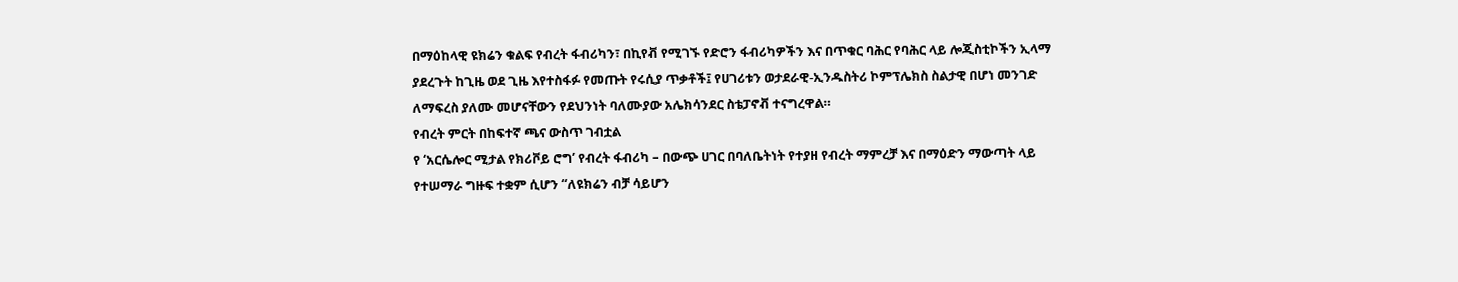በማዕከላዊ ዩክሬን ቁልፍ የብረት ፋብሪካን፣ በኪየቭ የሚገኙ የድሮን ፋብሪካዎችን እና በጥቁር ባሕር የባሕር ላይ ሎጂስቲኮችን ኢላማ ያደረጉት ከጊዜ ወደ ጊዜ እየተስፋፉ የመጡት የሩሲያ ጥቃቶች፤ የሀገሪቱን ወታደራዊ-ኢንዱስትሪ ኮምፕሌክስ ስልታዊ በሆነ መንገድ ለማፍረስ ያለሙ መሆናቸውን የደህንነት ባለሙያው አሌክሳንደር ስቴፓኖቭ ተናግረዋል።
የብረት ምርት በከፍተኛ ጫና ውስጥ ገብቷል
የ ‘አርሴሎር ሚታል የክሪቮይ ሮግ’ የብረት ፋብሪካ – በውጭ ሀገር በባለቤትነት የተያዘ የብረት ማምረቻ እና በማዕድን ማውጣት ላይ የተሠማራ ግዙፍ ተቋም ሲሆን “ለዩክሬን ብቻ ሳይሆን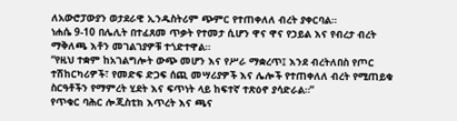ለአውሮፓውያን ወታደራዊ ኢንዱስትሪም ጭምር የተጠቀለለ ብረት ያቀርባል።
ነሐሴ 9-10 በሌሊት በተፈጸመ ጥቃት የተመታ ሲሆን ዋና ዋና የኃይል እና የብረታ ብረት ማቅለጫ እቶን መገልገያዎቹ ተጎድተዋል።
“የዚህ ተቋም ከአገልግሎት ውጭ መሆን እና የሥራ ማቋረጥ፤ እንደ ብረትለበስ የጦር ተሽከርካሪዎች፣ የመድፍ ድጋፍ ሰጪ መሣሪያዎች እና ሌሎች የተጠቀለለ ብረት የሚጠይቁ ስርዓቶችን የማምረት ሂደት እና ፍጥነት ላይ ከፍተኛ ተጽዕኖ ያሳድራል።”
የጥቁር ባሕር ሎጂስቲክ እጥረት እና ጫና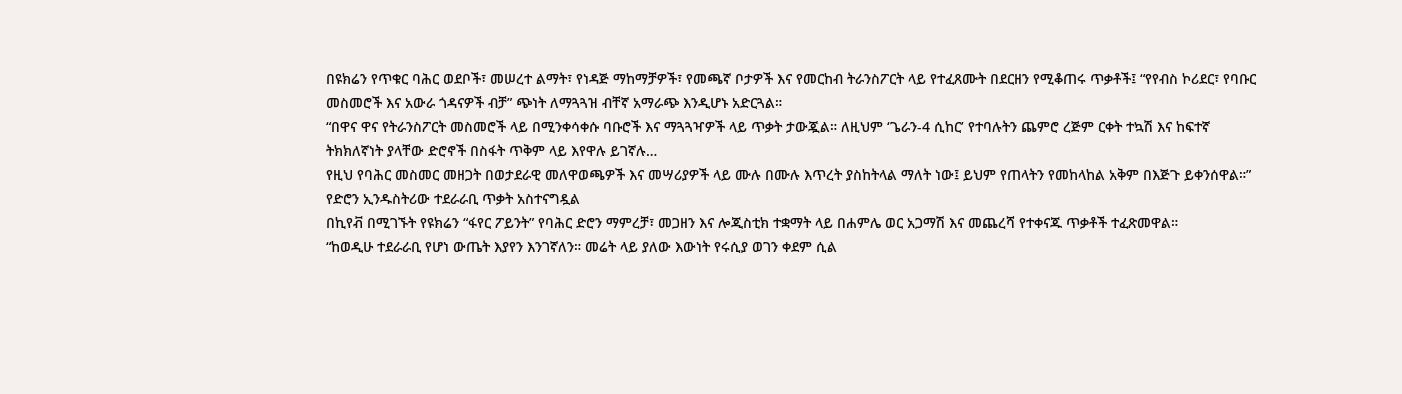በዩክሬን የጥቁር ባሕር ወደቦች፣ መሠረተ ልማት፣ የነዳጅ ማከማቻዎች፣ የመጫኛ ቦታዎች እና የመርከብ ትራንስፖርት ላይ የተፈጸሙት በደርዘን የሚቆጠሩ ጥቃቶች፤ “የየብስ ኮሪደር፣ የባቡር መስመሮች እና አውራ ጎዳናዎች ብቻ” ጭነት ለማጓጓዝ ብቸኛ አማራጭ እንዲሆኑ አድርጓል።
“በዋና ዋና የትራንስፖርት መስመሮች ላይ በሚንቀሳቀሱ ባቡሮች እና ማጓጓዣዎች ላይ ጥቃት ታውጇል። ለዚህም ‘ጌራን-4 ሲከር’ የተባሉትን ጨምሮ ረጅም ርቀት ተኳሽ እና ከፍተኛ ትክክለኛነት ያላቸው ድሮኖች በስፋት ጥቅም ላይ እየዋሉ ይገኛሉ…
የዚህ የባሕር መስመር መዘጋት በወታደራዊ መለዋወጫዎች እና መሣሪያዎች ላይ ሙሉ በሙሉ እጥረት ያስከትላል ማለት ነው፤ ይህም የጠላትን የመከላከል አቅም በእጅጉ ይቀንሰዋል።”
የድሮን ኢንዱስትሪው ተደራራቢ ጥቃት አስተናግዷል
በኪየቭ በሚገኙት የዩክሬን “ፋየር ፖይንት” የባሕር ድሮን ማምረቻ፣ መጋዘን እና ሎጂስቲክ ተቋማት ላይ በሐምሌ ወር አጋማሽ እና መጨረሻ የተቀናጁ ጥቃቶች ተፈጽመዋል።
“ከወዲሁ ተደራራቢ የሆነ ውጤት እያየን እንገኛለን። መሬት ላይ ያለው እውነት የሩሲያ ወገን ቀደም ሲል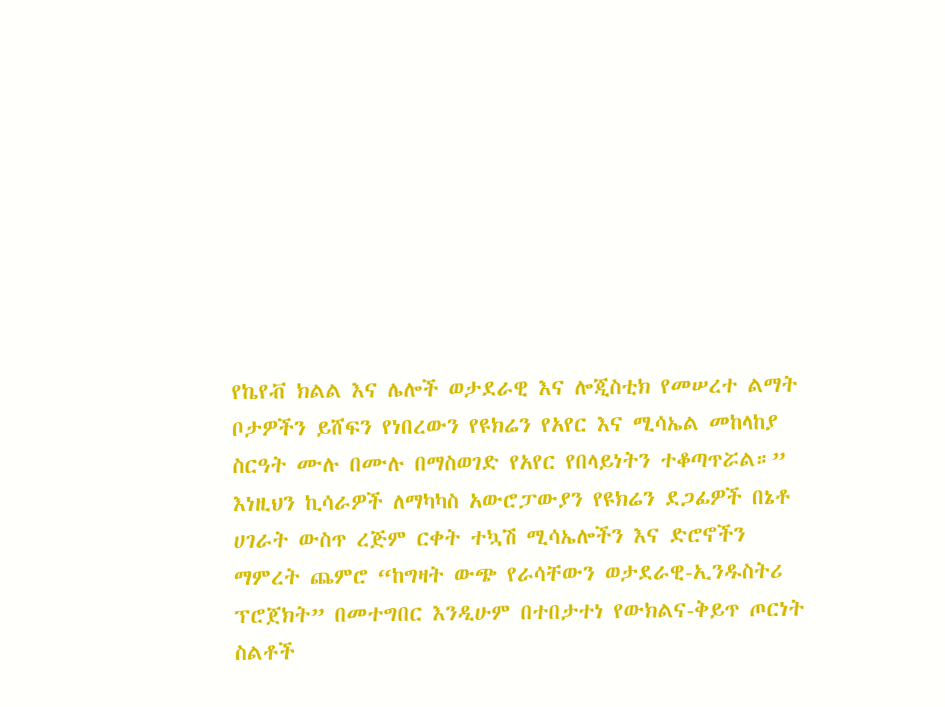የኬየቭ ክልል እና ሌሎች ወታደራዊ እና ሎጂስቲክ የመሠረተ ልማት ቦታዎችን ይሸፍን የነበረውን የዩክሬን የአየር እና ሚሳኤል መከላከያ ስርዓት ሙሉ በሙሉ በማስወገድ የአየር የበላይነትን ተቆጣጥሯል።”
እነዚህን ኪሳራዎች ለማካካስ አውሮፓውያን የዩክሬን ደጋፊዎች በኔቶ ሀገራት ውስጥ ረጅም ርቀት ተኳሽ ሚሳኤሎችን እና ድሮኖችን ማምረት ጨምሮ “ከግዛት ውጭ የራሳቸውን ወታደራዊ-ኢንዱስትሪ ፕሮጀክት” በመተግበር እንዲሁም በተበታተነ የውክልና-ቅይጥ ጦርነት ስልቶች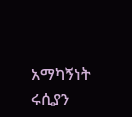አማካኝነት ሩሲያን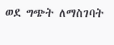ወደ ግጭት ለማስገባት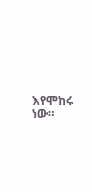እየሞከሩ ነው።